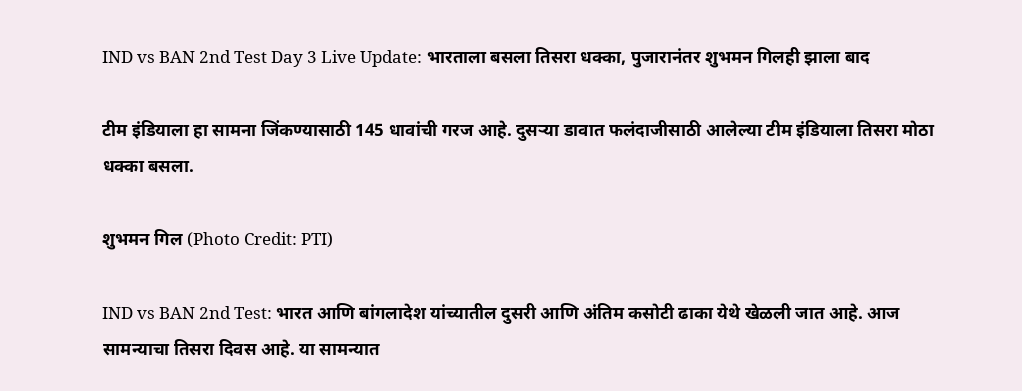IND vs BAN 2nd Test Day 3 Live Update: भारताला बसला तिसरा धक्का, पुजारानंतर शुभमन गिलही झाला बाद

टीम इंडियाला हा सामना जिंकण्यासाठी 145 धावांची गरज आहे. दुसऱ्या डावात फलंदाजीसाठी आलेल्या टीम इंडियाला तिसरा मोठा धक्का बसला.

शुभमन गिल (Photo Credit: PTI)

IND vs BAN 2nd Test: भारत आणि बांगलादेश यांच्यातील दुसरी आणि अंतिम कसोटी ढाका येथे खेळली जात आहे. आज सामन्याचा तिसरा दिवस आहे. या सामन्यात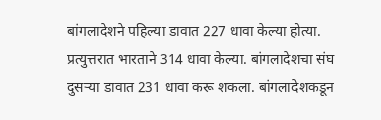बांगलादेशने पहिल्या डावात 227 धावा केल्या होत्या. प्रत्युत्तरात भारताने 314 धावा केल्या. बांगलादेशचा संघ दुसऱ्या डावात 231 धावा करू शकला. बांगलादेशकडून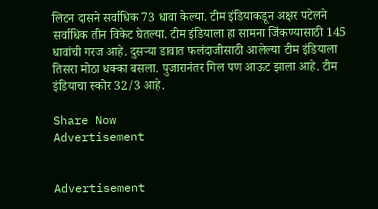लिटन दासने सर्वाधिक 73 धावा केल्या. टीम इंडियाकडून अक्षर पटेलने सर्वाधिक तीन विकेट घेतल्या. टीम इंडियाला हा सामना जिंकण्यासाठी 145 धावांची गरज आहे. दुसऱ्या डावात फलंदाजीसाठी आलेल्या टीम इंडियाला तिसरा मोठा धक्का बसला. पुजारानंतर गिल पण आऊट झाला आहे. टीम इंडियाचा स्कोर 32/3 आहे.

Share Now
Advertisement


Advertisement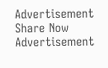Advertisement
Share Now
Advertisement